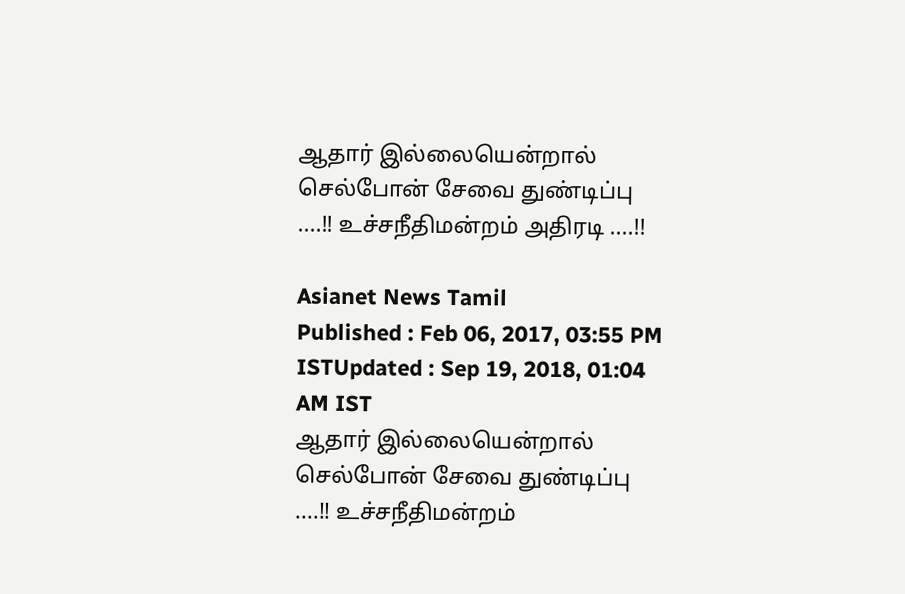ஆதார் இல்லையென்றால் செல்போன் சேவை துண்டிப்பு ....!! உச்சநீதிமன்றம் அதிரடி ....!!

Asianet News Tamil
Published : Feb 06, 2017, 03:55 PM ISTUpdated : Sep 19, 2018, 01:04 AM IST
ஆதார் இல்லையென்றால் செல்போன் சேவை துண்டிப்பு ....!! உச்சநீதிமன்றம்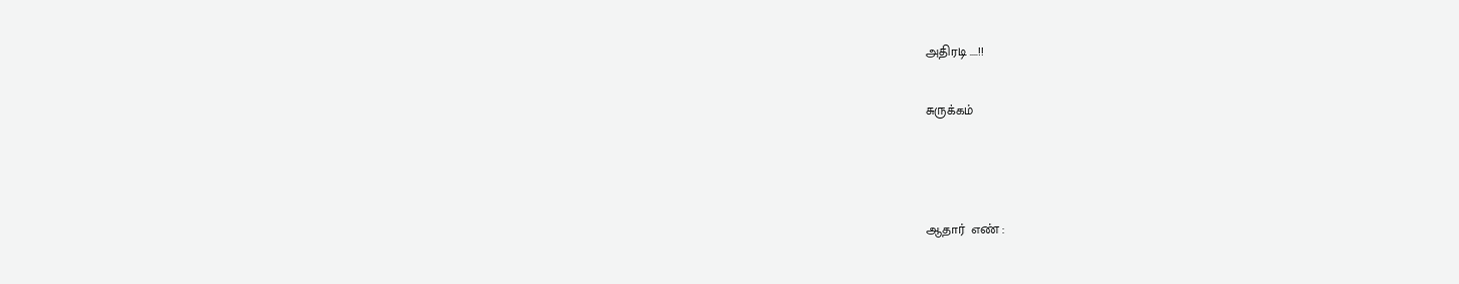அதிரடி ....!!

சுருக்கம்



ஆதார்  எண் :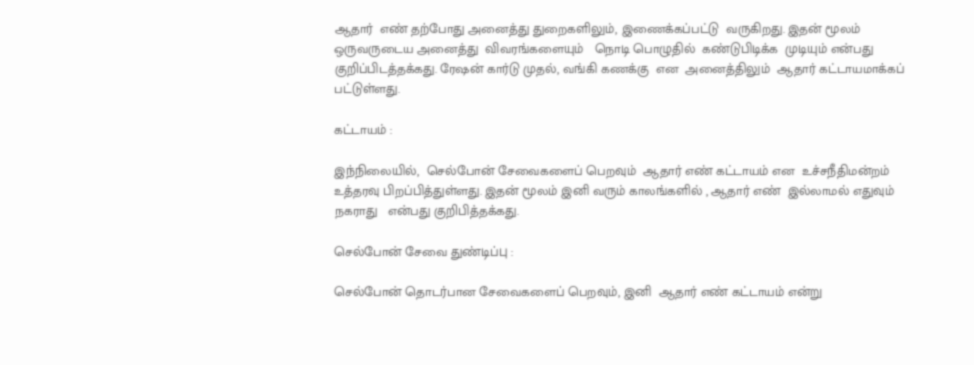ஆதார்  எண் தற்போது அனைத்து துறைகளிலும், இணைக்கப்பட்டு  வருகிறது. இதன் மூலம் ஒருவருடைய அனைத்து  விவரங்களையும்   நொடி பொழுதில்  கண்டுபிடிக்க  முடியும் என்பது குறிப்பிடத்தக்கது. ரேஷன் கார்டு முதல், வங்கி கணக்கு  என  அனைத்திலும்  ஆதார் கட்டாயமாக்கப்  பட்டுள்ளது.

கட்டாயம் :

இந்நிலையில்,  செல்போன் சேவைகளைப் பெறவும்  ஆதார் எண் கட்டாயம் என  உச்சநீதிமன்றம் உத்தரவு பிறப்பித்துள்ளது. இதன் மூலம் இனி வரும் காலங்களில் , ஆதார் எண்  இல்லாமல் எதுவும்  நகராது   என்பது குறிபித்தக்கது.

செல்போன் சேவை துண்டிப்பு :

செல்போன் தொடர்பான சேவைகளைப் பெறவும், இனி  ஆதார் எண் கட்டாயம் என்று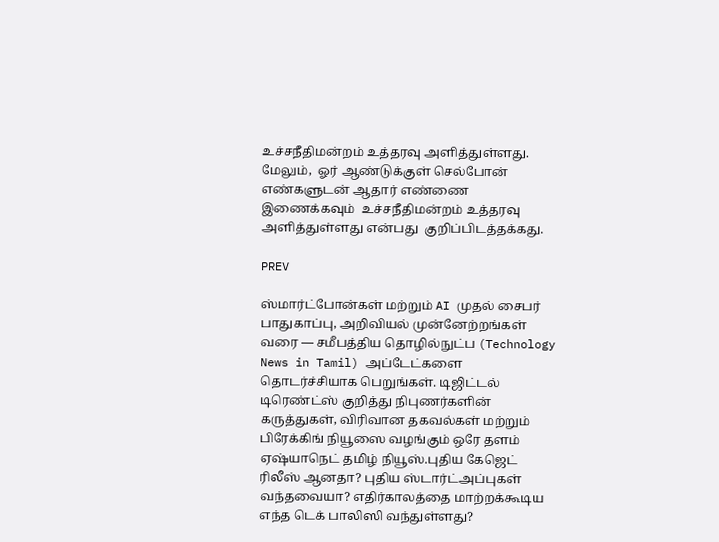உச்சநீதிமன்றம் உத்தரவு அளித்துள்ளது. மேலும்,  ஓர் ஆண்டுக்குள் செல்போன் எண்களுடன் ஆதார் எண்ணை இணைக்கவும்  உச்சநீதிமன்றம் உத்தரவு அளித்துள்ளது என்பது  குறிப்பிடத்தக்கது.

PREV

ஸ்மார்ட்போன்கள் மற்றும் AI முதல் சைபர் பாதுகாப்பு, அறிவியல் முன்னேற்றங்கள் வரை — சமீபத்திய தொழில்நுட்ப (Technology News in Tamil) அப்டேட்களை தொடர்ச்சியாக பெறுங்கள். டிஜிட்டல் டிரெண்ட்ஸ் குறித்து நிபுணர்களின் கருத்துகள், விரிவான தகவல்கள் மற்றும் பிரேக்கிங் நியூஸை வழங்கும் ஒரே தளம் ஏஷ்யாநெட் தமிழ் நியூஸ்.புதிய கேஜெட் ரிலீஸ் ஆனதா? புதிய ஸ்டார்ட்அப்புகள் வந்தவையா? எதிர்காலத்தை மாற்றக்கூடிய எந்த டெக் பாலிஸி வந்துள்ளது?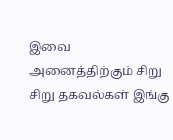இவை அனைத்திற்கும் சிறு சிறு தகவல்கள் இங்கு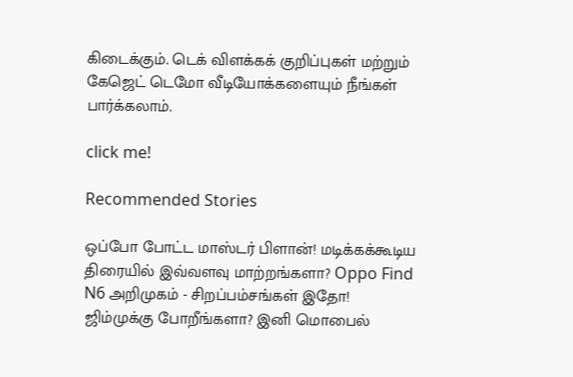கிடைக்கும். டெக் விளக்கக் குறிப்புகள் மற்றும் கேஜெட் டெமோ வீடியோக்களையும் நீங்கள் பார்க்கலாம்.

click me!

Recommended Stories

ஒப்போ போட்ட மாஸ்டர் பிளான்! மடிக்கக்கூடிய திரையில் இவ்வளவு மாற்றங்களா? Oppo Find N6 அறிமுகம் - சிறப்பம்சங்கள் இதோ!
ஜிம்முக்கு போறீங்களா? இனி மொபைல்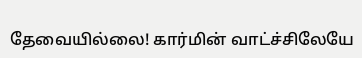தேவையில்லை! கார்மின் வாட்ச்சிலேயே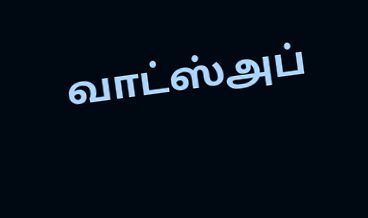வாட்ஸ்அப்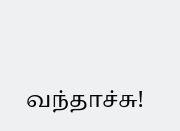வந்தாச்சு!